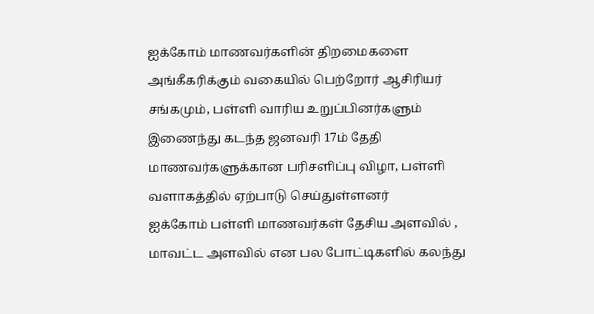ஐக்கோம் மாணவர்களின் திறமைகளை அங்கீகரிக்கும் வகையில் பெற்றோர் ஆசிரியர் சங்கமும், பள்ளி வாரிய உறுப்பினர்களும் இணைந்து கடந்த ஜனவரி 17ம் தேதி மாணவர்களுக்கான பரிசளிப்பு விழா, பள்ளி வளாகத்தில் ஏற்பாடு செய்துள்ளனர்
ஐக்கோம் பள்ளி மாணவர்கள் தேசிய அளவில் , மாவட்ட அளவில் என பல போட்டிகளில் கலந்து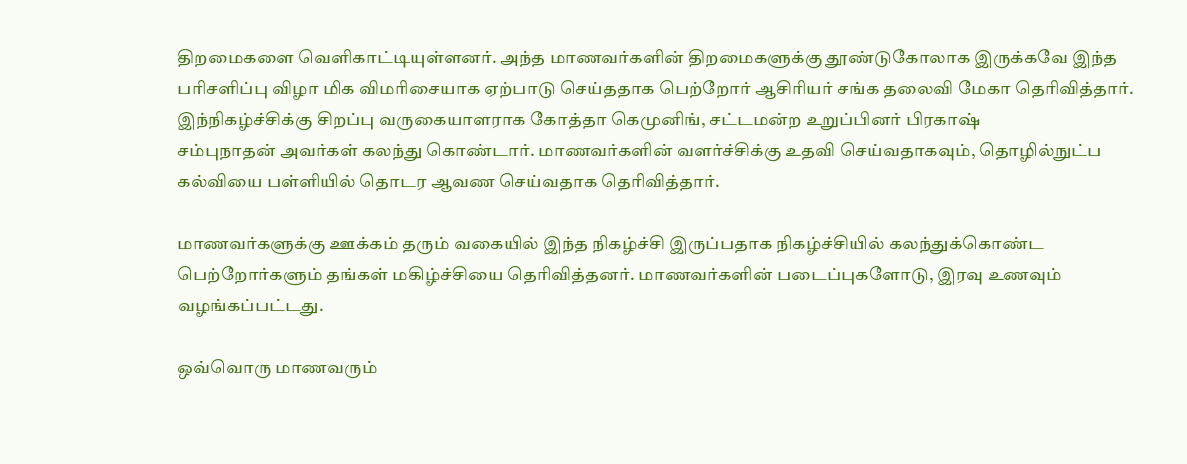திறமைகளை வெளிகாட்டியுள்ளனர். அந்த மாணவர்களின் திறமைகளுக்கு தூண்டுகோலாக இருக்கவே இந்த பரிசளிப்பு விழா மிக விமரிசையாக ஏற்பாடு செய்ததாக பெற்றோர் ஆசிரியர் சங்க தலைவி மேகா தெரிவித்தார்.
இந்நிகழ்ச்சிக்கு சிறப்பு வருகையாளராக கோத்தா கெமுனிங், சட்டமன்ற உறுப்பினர் பிரகாஷ்
சம்புநாதன் அவர்கள் கலந்து கொண்டார். மாணவர்களின் வளர்ச்சிக்கு உதவி செய்வதாகவும், தொழில்நுட்ப கல்வியை பள்ளியில் தொடர ஆவண செய்வதாக தெரிவித்தார்.

மாணவர்களுக்கு ஊக்கம் தரும் வகையில் இந்த நிகழ்ச்சி இருப்பதாக நிகழ்ச்சியில் கலந்துக்கொண்ட பெற்றோர்களும் தங்கள் மகிழ்ச்சியை தெரிவித்தனர். மாணவர்களின் படைப்புகளோடு, இரவு உணவும் வழங்கப்பட்டது.

ஒவ்வொரு மாணவரும்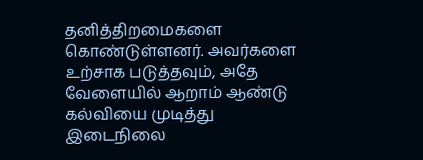தனித்திறமைகளை கொண்டுள்ளனர். அவர்களை உற்சாக படுத்தவும், அதே வேளையில் ஆறாம் ஆண்டு கல்வியை முடித்து இடைநிலை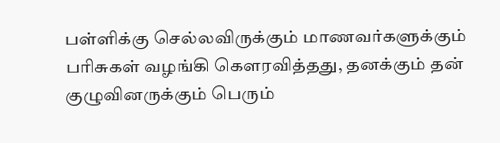பள்ளிக்கு செல்லவிருக்கும் மாணவர்களுக்கும் பரிசுகள் வழங்கி கெளரவித்தது, தனக்கும் தன் குழுவினருக்கும் பெரும்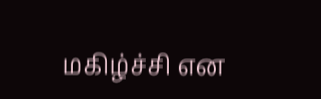மகிழ்ச்சி என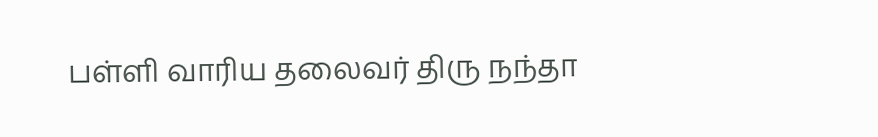பள்ளி வாரிய தலைவர் திரு நந்தா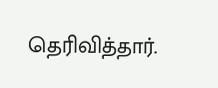தெரிவித்தார்.